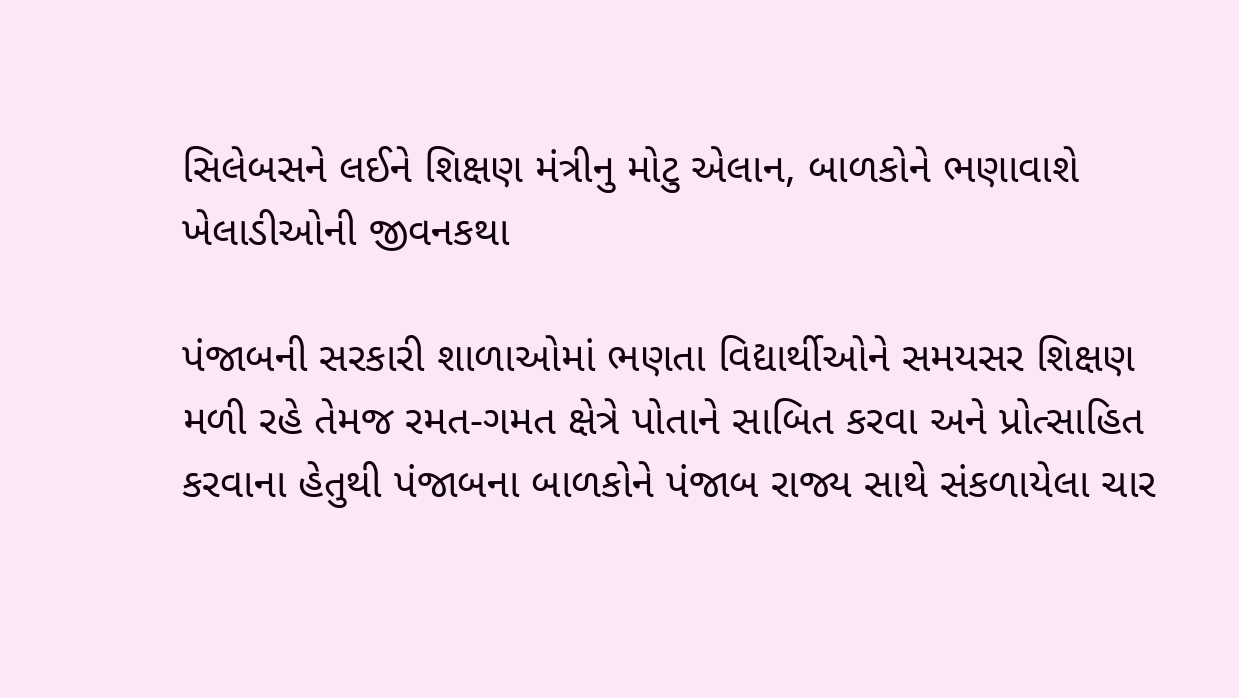સિલેબસને લઈને શિક્ષણ મંત્રીનુ મોટુ એલાન, બાળકોને ભણાવાશે ખેલાડીઓની જીવનકથા

પંજાબની સરકારી શાળાઓમાં ભણતા વિદ્યાર્થીઓને સમયસર શિક્ષણ મળી રહે તેમજ રમત-ગમત ક્ષેત્રે પોતાને સાબિત કરવા અને પ્રોત્સાહિત કરવાના હેતુથી પંજાબના બાળકોને પંજાબ રાજ્ય સાથે સંકળાયેલા ચાર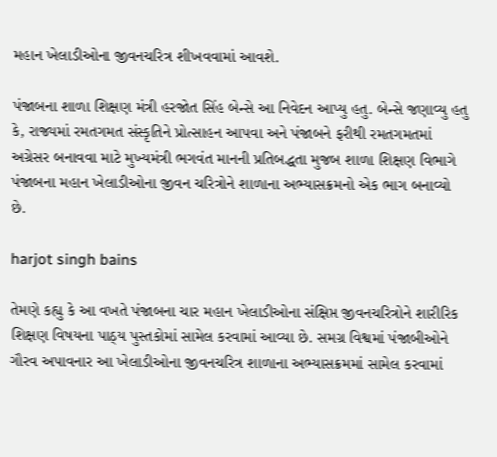મહાન ખેલાડીઓના જીવનચરિત્ર શીખવવામાં આવશે.

પંજાબના શાળા શિક્ષણ મંત્રી હરજોત સિંહ બેન્સે આ નિવેદન આપ્યુ હતુ. બેન્સે જણાવ્યુ હતુ કે, રાજ્યમાં રમતગમત સંસ્કૃતિને પ્રોત્સાહન આપવા અને પંજાબને ફરીથી રમતગમતમાં અગ્રેસર બનાવવા માટે મુખ્યમંત્રી ભગવંત માનની પ્રતિબદ્ધતા મુજબ શાળા શિક્ષણ વિભાગે પંજાબના મહાન ખેલાડીઓના જીવન ચરિત્રોને શાળાના અભ્યાસક્રમનો એક ભાગ બનાવ્યો છે.

harjot singh bains

તેમણે કહ્યુ કે આ વખતે પંજાબના ચાર મહાન ખેલાડીઓના સંક્ષિપ્ત જીવનચરિત્રોને શારીરિક શિક્ષણ વિષયના પાઠ્ય પુસ્તકોમાં સામેલ કરવામાં આવ્યા છે. સમગ્ર વિશ્વમાં પંજાબીઓને ગૌરવ અપાવનાર આ ખેલાડીઓના જીવનચરિત્ર શાળાના અભ્યાસક્રમમાં સામેલ કરવામાં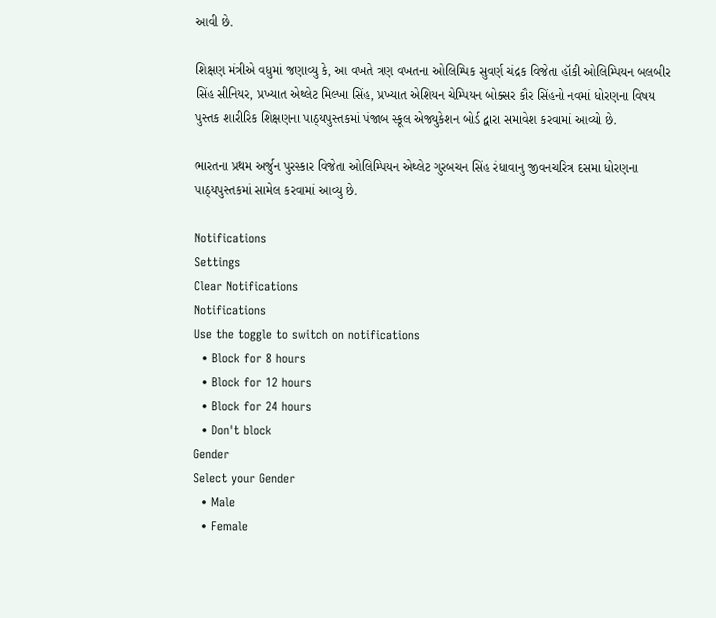આવી છે.

શિક્ષણ મંત્રીએ વધુમાં જણાવ્યુ કે, આ વખતે ત્રણ વખતના ઓલિમ્પિક સુવર્ણ ચંદ્રક વિજેતા હૉકી ઓલિમ્પિયન બલબીર સિંહ સીનિયર, પ્રખ્યાત એથ્લેટ મિલ્ખા સિંહ, પ્રખ્યાત એશિયન ચેમ્પિયન બોક્સર કૌર સિંહનો નવમાં ધોરણના વિષય પુસ્તક શારીરિક શિક્ષણના પાઠ્યપુસ્તકમાં પંજાબ સ્કૂલ એજ્યુકેશન બોર્ડ દ્વારા સમાવેશ કરવામાં આવ્યો છે.

ભારતના પ્રથમ અર્જુન પુરસ્કાર વિજેતા ઓલિમ્પિયન એથ્લેટ ગુરબચન સિંહ રંધાવાનુ જીવનચરિત્ર દસમા ધોરણના પાઠ્યપુસ્તકમાં સામેલ કરવામાં આવ્યુ છે.

Notifications
Settings
Clear Notifications
Notifications
Use the toggle to switch on notifications
  • Block for 8 hours
  • Block for 12 hours
  • Block for 24 hours
  • Don't block
Gender
Select your Gender
  • Male
  • Female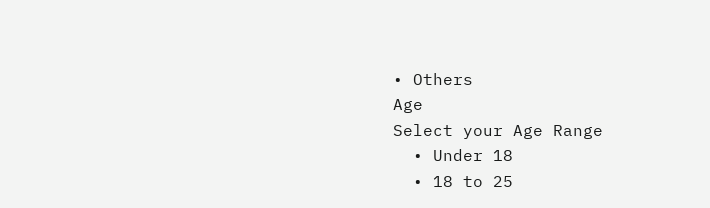• Others
Age
Select your Age Range
  • Under 18
  • 18 to 25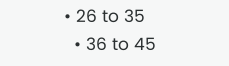• 26 to 35
  • 36 to 45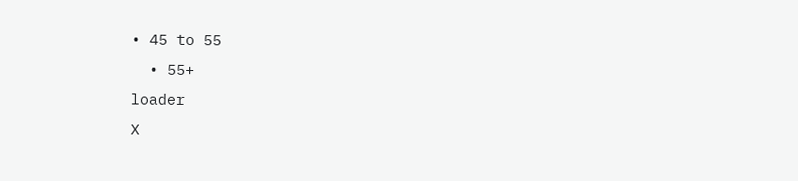• 45 to 55
  • 55+
loader
X